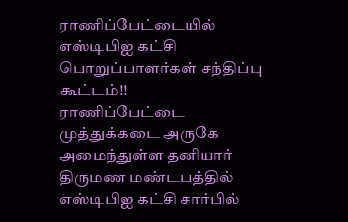ராணிப்பேட்டையில் எஸ்டிபிஐ கட்சி பொறுப்பாளர்கள் சந்திப்பு கூட்டம்!!
ராணிப்பேட்டை முத்துக்கடை அருகே அமைந்துள்ள தனியார் திருமண மண்டபத்தில் எஸ்டிபிஐ கட்சி சார்பில்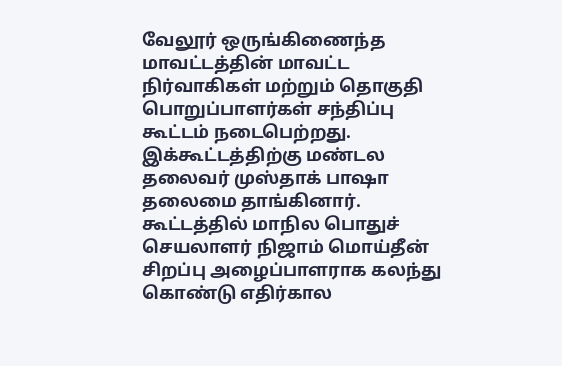வேலூர் ஒருங்கிணைந்த மாவட்டத்தின் மாவட்ட நிர்வாகிகள் மற்றும் தொகுதி பொறுப்பாளர்கள் சந்திப்பு கூட்டம் நடைபெற்றது.
இக்கூட்டத்திற்கு மண்டல தலைவர் முஸ்தாக் பாஷா தலைமை தாங்கினார். கூட்டத்தில் மாநில பொதுச் செயலாளர் நிஜாம் மொய்தீன் சிறப்பு அழைப்பாளராக கலந்து கொண்டு எதிர்கால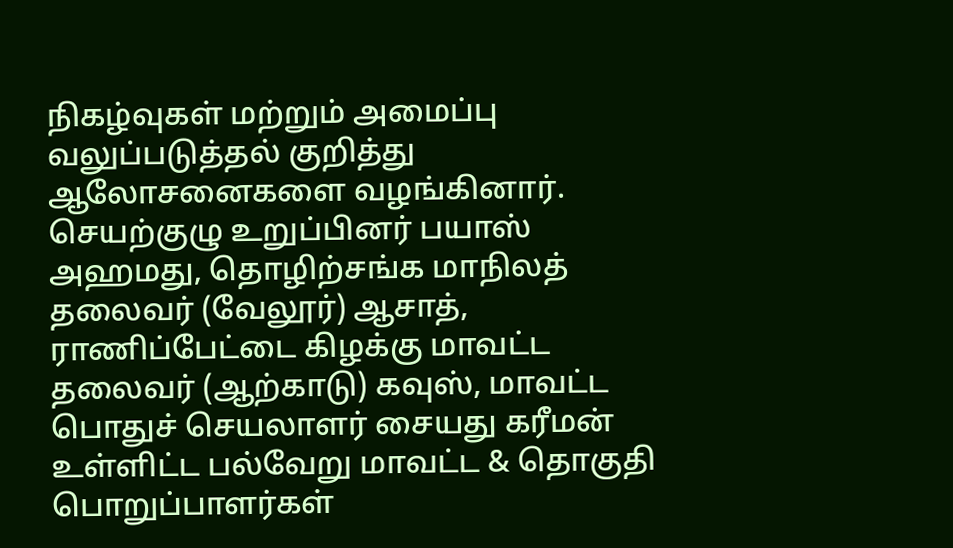நிகழ்வுகள் மற்றும் அமைப்பு வலுப்படுத்தல் குறித்து ஆலோசனைகளை வழங்கினார்.
செயற்குழு உறுப்பினர் பயாஸ் அஹமது, தொழிற்சங்க மாநிலத் தலைவர் (வேலூர்) ஆசாத், ராணிப்பேட்டை கிழக்கு மாவட்ட தலைவர் (ஆற்காடு) கவுஸ், மாவட்ட பொதுச் செயலாளர் சையது கரீமன் உள்ளிட்ட பல்வேறு மாவட்ட & தொகுதி பொறுப்பாளர்கள்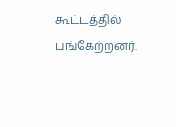கூட்டத்தில் பங்கேற்றனர்.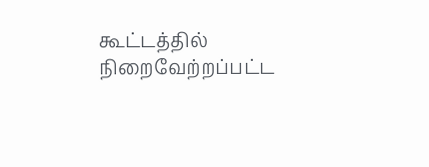கூட்டத்தில் நிறைவேற்றப்பட்ட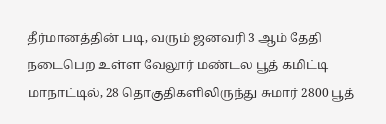தீர்மானத்தின் படி, வரும் ஜனவரி 3 ஆம் தேதி நடைபெற உள்ள வேலூர் மண்டல பூத் கமிட்டி மாநாட்டில், 28 தொகுதிகளிலிருந்து சுமார் 2800 பூத்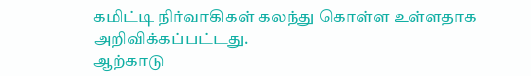கமிட்டி நிர்வாகிகள் கலந்து கொள்ள உள்ளதாக அறிவிக்கப்பட்டது.
ஆற்காடு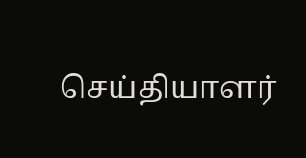செய்தியாளர்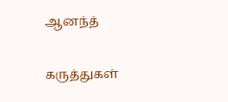ஆனந்த்

கருத்துகள்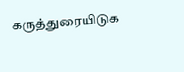கருத்துரையிடுக